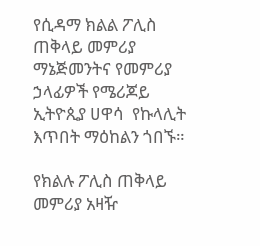የሲዳማ ክልል ፖሊስ ጠቅላይ መምሪያ ማኔጅመንትና የመምሪያ ኃላፊዎች የሜሪጆይ ኢትዮጲያ ሀዋሳ  የኩላሊት እጥበት ማዕከልን ጎበኙ።

የክልሉ ፖሊስ ጠቅላይ መምሪያ አዛዥ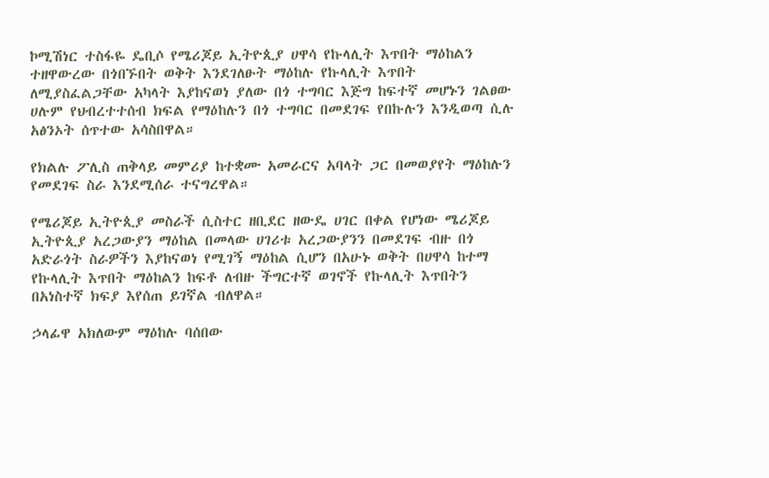ኮሚሽነር ተስፋዬ ዴቢሶ የሜሪጆይ ኢትዮጲያ ሀዋሳ የኩላሊት እጥበት ማዕከልን ተዘዋውረው በጎበኙበት ወቅት እንደገለፁት ማዕከሉ የኩላሊት እጥበት ለሚያስፈልጋቸው አካላት እያከናወነ ያለው በጎ ተግባር እጅግ ከፍተኛ መሆኑን ገልፀው ሀሉም የህብረተተሰብ ክፍል የማዕከሉን በጎ ተግባር በመደገፍ የበኩሉን እንዲወጣ ሲሉ አፅንኦት ሰጥተው አሳስበዋል።

የክልሉ ፖሊስ ጠቅላይ መምሪያ ከተቋሙ አመራርና አባላት ጋር በመወያየት ማዕከሉን የመደገፍ ስራ እንደሚሰራ ተናግረዋል።

የሜሪጆይ ኢትዮጲያ መስራች ሲስተር ዘቢደር ዘውዴ ሀገር በቀል የሆነው ሜሪጆይ ኢትዮጲያ አረጋውያን ማዕከል በመላው ሀገሪቱ አረጋውያንን በመደገፍ ብዙ በጎ አድራጎት ስራዎችን እያከናወነ የሚገኝ ማዕከል ሲሆን በአሁኑ ወቅት በሀዋሳ ከተማ የኩላሊት እጥበት ማዕከልን ከፍቶ ለብዙ ችግርተኛ ወገኖች የኩላሊት እጥበትን በአነስተኛ ክፍያ እየሰጠ ይገኛል ብለዋል።

ኃላፊዋ አክለውም ማዕከሉ ባሰበው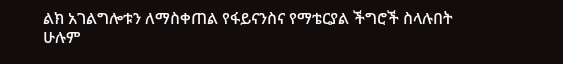ልክ አገልግሎቱን ለማስቀጠል የፋይናንስና የማቴርያል ችግሮች ስላሉበት ሁሉም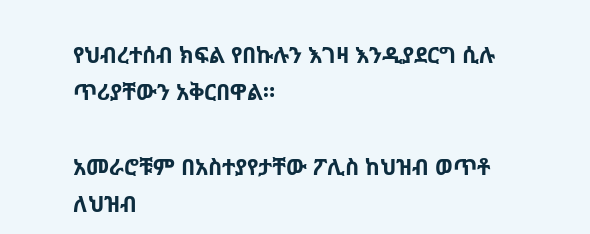የህብረተሰብ ክፍል የበኩሉን እገዛ እንዲያደርግ ሲሉ ጥሪያቸውን አቅርበዋል።

አመራሮቹም በአስተያየታቸው ፖሊስ ከህዝብ ወጥቶ ለህዝብ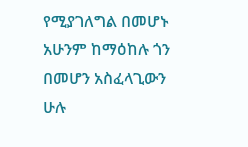የሚያገለግል በመሆኑ አሁንም ከማዕከሉ ጎን በመሆን አስፈላጊውን ሁሉ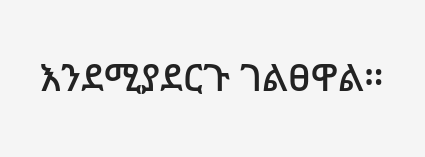እንደሚያደርጉ ገልፀዋል።